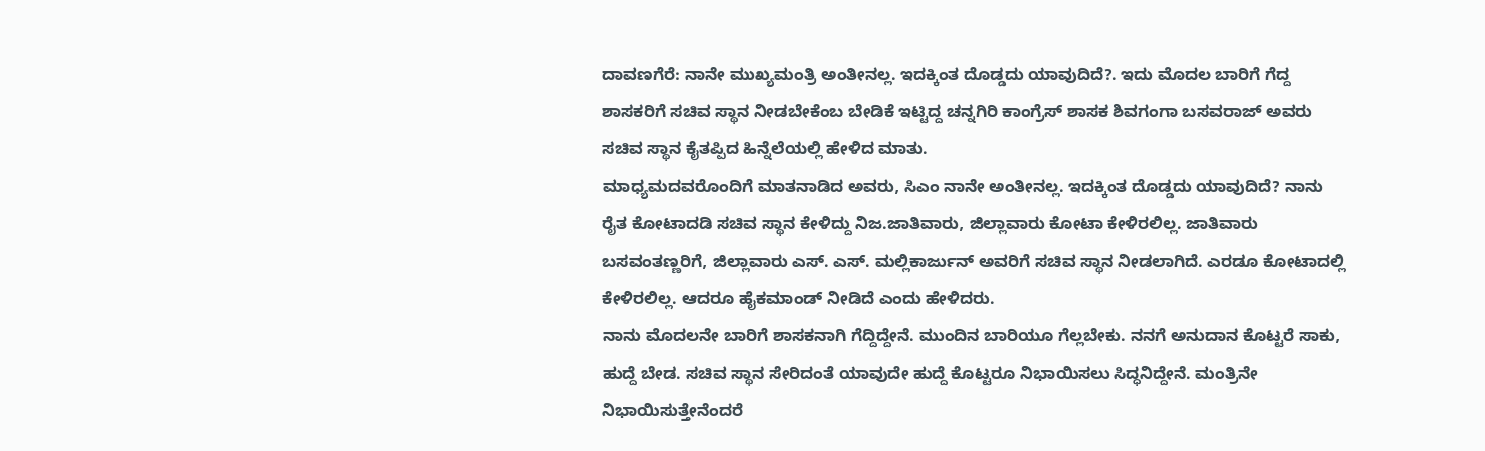ದಾವಣಗೆರೆ: ನಾನೇ ಮುಖ್ಯಮಂತ್ರಿ ಅಂತೀನಲ್ಲ. ಇದಕ್ಕಿಂತ ದೊಡ್ಡದು ಯಾವುದಿದೆ?. ಇದು ಮೊದಲ ಬಾರಿಗೆ ಗೆದ್ದ ಶಾಸಕರಿಗೆ ಸಚಿವ ಸ್ಥಾನ ನೀಡಬೇಕೆಂಬ ಬೇಡಿಕೆ ಇಟ್ಟಿದ್ದ ಚನ್ನಗಿರಿ ಕಾಂಗ್ರೆಸ್ ಶಾಸಕ ಶಿವಗಂಗಾ ಬಸವರಾಜ್ ಅವರು ಸಚಿವ ಸ್ಥಾನ ಕೈತಪ್ಪಿದ ಹಿನ್ನೆಲೆಯಲ್ಲಿ ಹೇಳಿದ ಮಾತು.
ಮಾಧ್ಯಮದವರೊಂದಿಗೆ ಮಾತನಾಡಿದ ಅವರು, ಸಿಎಂ ನಾನೇ ಅಂತೀನಲ್ಲ. ಇದಕ್ಕಿಂತ ದೊಡ್ಡದು ಯಾವುದಿದೆ? ನಾನು ರೈತ ಕೋಟಾದಡಿ ಸಚಿವ ಸ್ಥಾನ ಕೇಳಿದ್ದು ನಿಜ.ಜಾತಿವಾರು, ಜಿಲ್ಲಾವಾರು ಕೋಟಾ ಕೇಳಿರಲಿಲ್ಲ. ಜಾತಿವಾರು ಬಸವಂತಣ್ಣರಿಗೆ, ಜಿಲ್ಲಾವಾರು ಎಸ್. ಎಸ್. ಮಲ್ಲಿಕಾರ್ಜುನ್ ಅವರಿಗೆ ಸಚಿವ ಸ್ಥಾನ ನೀಡಲಾಗಿದೆ. ಎರಡೂ ಕೋಟಾದಲ್ಲಿ ಕೇಳಿರಲಿಲ್ಲ. ಆದರೂ ಹೈಕಮಾಂಡ್ ನೀಡಿದೆ ಎಂದು ಹೇಳಿದರು.
ನಾನು ಮೊದಲನೇ ಬಾರಿಗೆ ಶಾಸಕನಾಗಿ ಗೆದ್ದಿದ್ದೇನೆ. ಮುಂದಿನ ಬಾರಿಯೂ ಗೆಲ್ಲಬೇಕು. ನನಗೆ ಅನುದಾನ ಕೊಟ್ಟರೆ ಸಾಕು, ಹುದ್ದೆ ಬೇಡ. ಸಚಿವ ಸ್ಥಾನ ಸೇರಿದಂತೆ ಯಾವುದೇ ಹುದ್ದೆ ಕೊಟ್ಟರೂ ನಿಭಾಯಿಸಲು ಸಿದ್ಧನಿದ್ದೇನೆ. ಮಂತ್ರಿನೇ ನಿಭಾಯಿಸುತ್ತೇನೆಂದರೆ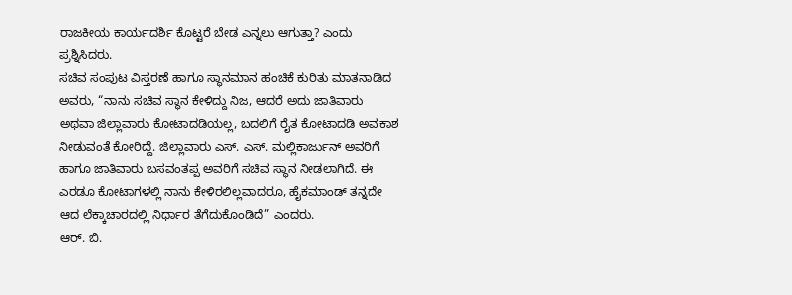ರಾಜಕೀಯ ಕಾರ್ಯದರ್ಶಿ ಕೊಟ್ಟರೆ ಬೇಡ ಎನ್ನಲು ಆಗುತ್ತಾ? ಎಂದು ಪ್ರಶ್ನಿಸಿದರು.
ಸಚಿವ ಸಂಪುಟ ವಿಸ್ತರಣೆ ಹಾಗೂ ಸ್ಥಾನಮಾನ ಹಂಚಿಕೆ ಕುರಿತು ಮಾತನಾಡಿದ ಅವರು, “ನಾನು ಸಚಿವ ಸ್ಥಾನ ಕೇಳಿದ್ದು ನಿಜ, ಆದರೆ ಅದು ಜಾತಿವಾರು ಅಥವಾ ಜಿಲ್ಲಾವಾರು ಕೋಟಾದಡಿಯಲ್ಲ, ಬದಲಿಗೆ ರೈತ ಕೋಟಾದಡಿ ಅವಕಾಶ ನೀಡುವಂತೆ ಕೋರಿದ್ದೆ. ಜಿಲ್ಲಾವಾರು ಎಸ್. ಎಸ್. ಮಲ್ಲಿಕಾರ್ಜುನ್ ಅವರಿಗೆ ಹಾಗೂ ಜಾತಿವಾರು ಬಸವಂತಪ್ಪ ಅವರಿಗೆ ಸಚಿವ ಸ್ಥಾನ ನೀಡಲಾಗಿದೆ. ಈ ಎರಡೂ ಕೋಟಾಗಳಲ್ಲಿ ನಾನು ಕೇಳಿರಲಿಲ್ಲವಾದರೂ, ಹೈಕಮಾಂಡ್ ತನ್ನದೇ ಆದ ಲೆಕ್ಕಾಚಾರದಲ್ಲಿ ನಿರ್ಧಾರ ತೆಗೆದುಕೊಂಡಿದೆ” ಎಂದರು.
ಆರ್. ಬಿ.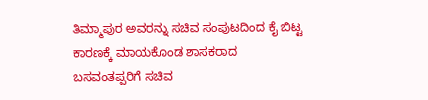ತಿಮ್ಮಾಪುರ ಅವರನ್ನು ಸಚಿವ ಸಂಪುಟದಿಂದ ಕೈ ಬಿಟ್ಟ ಕಾರಣಕ್ಕೆ ಮಾಯಕೊಂಡ ಶಾಸಕರಾದ ಬಸವಂತಪ್ಪರಿಗೆ ಸಚಿವ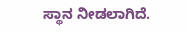ಸ್ಥಾನ ನೀಡಲಾಗಿದೆ.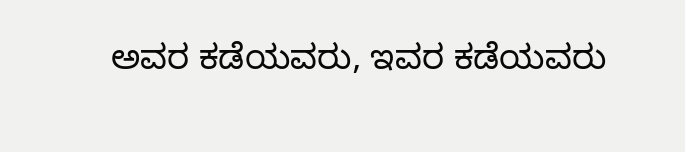ಅವರ ಕಡೆಯವರು, ಇವರ ಕಡೆಯವರು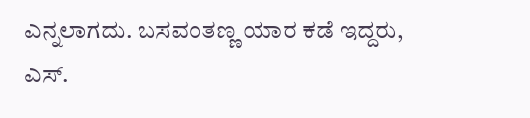ಎನ್ನಲಾಗದು. ಬಸವಂತಣ್ಣ ಯಾರ ಕಡೆ ಇದ್ದರು, ಎಸ್.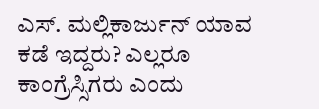ಎಸ್. ಮಲ್ಲಿಕಾರ್ಜುನ್ ಯಾವ ಕಡೆ ಇದ್ದರು? ಎಲ್ಲರೂ ಕಾಂಗ್ರೆಸ್ಸಿಗರು ಎಂದು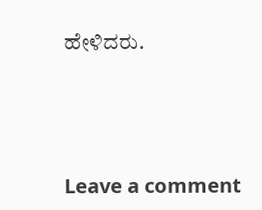ಹೇಳಿದರು.





Leave a comment